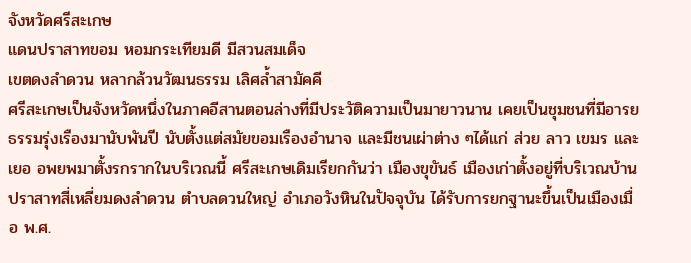จังหวัดศรีสะเกษ
แดนปราสาทขอม หอมกระเทียมดี มีสวนสมเด็จ
เขตดงลำดวน หลากล้วนวัฒนธรรม เลิศล้ำสามัคคี
ศรีสะเกษเป็นจังหวัดหนึ่งในภาคอีสานตอนล่างที่มีประวัติความเป็นมายาวนาน เคยเป็นชุมชนที่มีอารยธรรมรุ่งเรืองมานับพันปี นับตั้งแต่สมัยขอมเรืองอำนาจ และมีชนเผ่าต่าง ๆได้แก่ ส่วย ลาว เขมร และเยอ อพยพมาตั้งรกรากในบริเวณนี้ ศรีสะเกษเดิมเรียกกันว่า เมืองขุขันธ์ เมืองเก่าตั้งอยู่ที่บริเวณบ้านปราสาทสี่เหลี่ยมดงลำดวน ตำบลดวนใหญ่ อำเภอวังหินในปัจจุบัน ได้รับการยกฐานะขึ้นเป็นเมืองเมื่อ พ.ศ.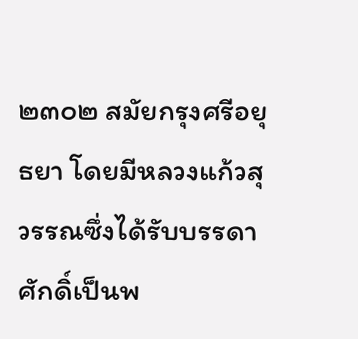๒๓๐๒ สมัยกรุงศรีอยุธยา โดยมีหลวงแก้วสุวรรณซึ่งได้รับบรรดาศักดิ์เป็นพ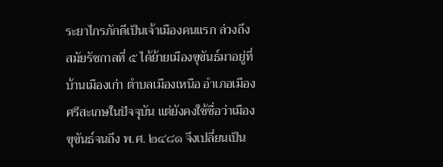ระยาไกรภักดีเป็นเจ้าเมืองคนแรก ล่วงถึงสมัยรัชกาลที่ ๕ ได้ย้ายเมืองขุขันธ์มาอยู่ที่บ้านเมืองเก่า ตำบลเมืองเหนือ อำเภอเมืองศรีสะเกษในปัจจุบัน แต่ยังคงใช้ชื่อว่าเมืองขุขันธ์จนถึง พ.ศ. ๒๔๘๑ จึงเปลี่ยนเป็น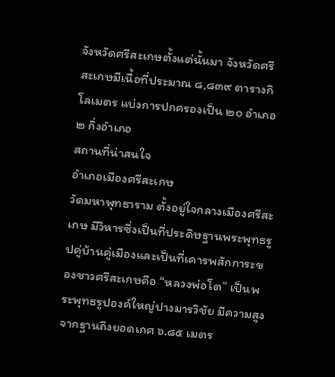จังหวัดศรีสะเกษตั้งแต่นั้นมา จังหวัดศรีสะเกษมีเนื้อที่ประมาณ ๘,๘๓๙ ตารางกิโลเมตร แบ่งการปกครองเป็น ๒๐ อำเภอ ๒ กิ่งอำเภอ
สถานที่น่าสนใจ
อำเภอเมืองศรีสะเกษ
วัดมหาพุทธาราม ตั้งอยู่ใจกลางเมืองศรีสะเกษ มีวิหารซึ่งเป็นที่ประดิษฐานพระพุทธรูปคู่บ้านคู่เมืองและเป็นที่เคารพสักการะของชาวศรีสะเกษคือ “หลวงพ่อโต” เป็นพระพุทธรูปองค์ใหญ่ปางมารวิชัย มีความสูงจากฐานถึงยอดเกศ ๖.๘๕ เมตร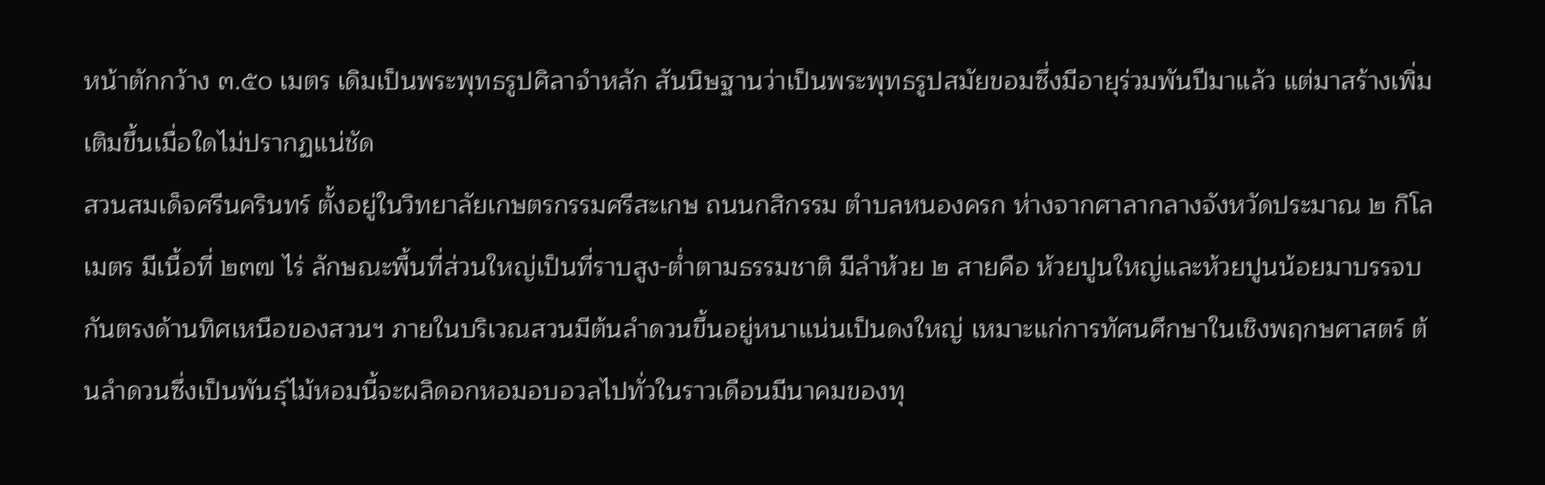หน้าตักกว้าง ๓.๕๐ เมตร เดิมเป็นพระพุทธรูปศิลาจำหลัก สันนิษฐานว่าเป็นพระพุทธรูปสมัยขอมซึ่งมีอายุร่วมพันปีมาแล้ว แต่มาสร้างเพิ่มเติมขึ้นเมื่อใดไม่ปรากฏแน่ชัด
สวนสมเด็จศรีนครินทร์ ตั้งอยู่ในวิทยาลัยเกษตรกรรมศรีสะเกษ ถนนกสิกรรม ตำบลหนองครก ห่างจากศาลากลางจังหวัดประมาณ ๒ กิโลเมตร มีเนื้อที่ ๒๓๗ ไร่ ลักษณะพื้นที่ส่วนใหญ่เป็นที่ราบสูง-ต่ำตามธรรมชาติ มีลำห้วย ๒ สายคือ ห้วยปูนใหญ่และห้วยปูนน้อยมาบรรจบกันตรงด้านทิศเหนือของสวนฯ ภายในบริเวณสวนมีต้นลำดวนขึ้นอยู่หนาแน่นเป็นดงใหญ่ เหมาะแก่การทัศนศึกษาในเชิงพฤกษศาสตร์ ต้นลำดวนซึ่งเป็นพันธุ์ไม้หอมนี้จะผลิดอกหอมอบอวลไปทั่วในราวเดือนมีนาคมของทุ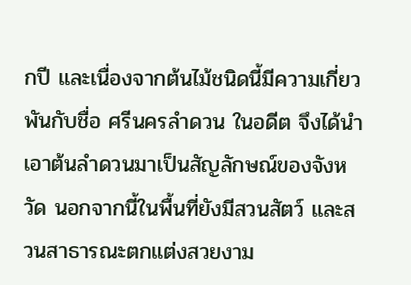กปี และเนื่องจากต้นไม้ชนิดนี้มีความเกี่ยวพันกับชื่อ ศรีนครลำดวน ในอดีต จึงได้นำเอาต้นลำดวนมาเป็นสัญลักษณ์ของจังหวัด นอกจากนี้ในพื้นที่ยังมีสวนสัตว์ และสวนสาธารณะตกแต่งสวยงาม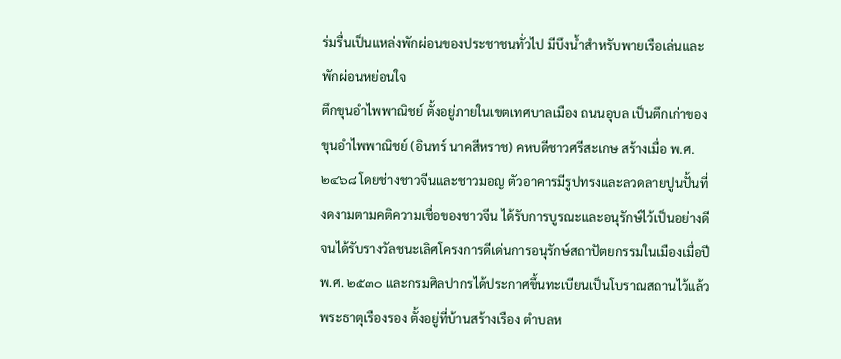ร่มรื่นเป็นแหล่งพักผ่อนของประชาชนทั่วไป มีบึงน้ำสำหรับพายเรือเล่นและพักผ่อนหย่อนใจ
ตึกขุนอำไพพาณิชย์ ตั้งอยู่ภายในเขตเทศบาลเมือง ถนนอุบล เป็นตึกเก่าของขุนอำไพพาณิชย์ (อินทร์ นาคสีหราช) คหบดีชาวศรีสะเกษ สร้างเมื่อ พ.ศ. ๒๔๖๘ โดยช่างชาวจีนและชาวมอญ ตัวอาคารมีรูปทรงและลวดลายปูนปั้นที่งดงามตามคติความเชื่อของชาวจีน ได้รับการบูรณะและอนุรักษ์ไว้เป็นอย่างดีจนได้รับรางวัลชนะเลิศโครงการดีเด่นการอนุรักษ์สถาปัตยกรรมในเมืองเมื่อปี พ.ศ. ๒๕๓๐ และกรมศิลปากรได้ประกาศขึ้นทะเบียนเป็นโบราณสถานไว้แล้ว
พระธาตุเรืองรอง ตั้งอยู่ที่บ้านสร้างเรือง ตำบลห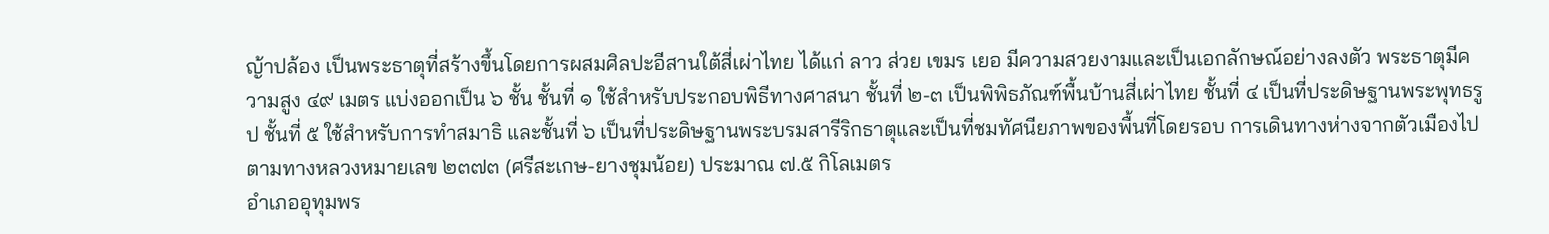ญ้าปล้อง เป็นพระธาตุที่สร้างขึ้นโดยการผสมศิลปะอีสานใต้สี่เผ่าไทย ได้แก่ ลาว ส่วย เขมร เยอ มีความสวยงามและเป็นเอกลักษณ์อย่างลงตัว พระธาตุมีความสูง ๔๙ เมตร แบ่งออกเป็น ๖ ชั้น ชั้นที่ ๑ ใช้สำหรับประกอบพิธีทางศาสนา ชั้นที่ ๒-๓ เป็นพิพิธภัณฑ์พื้นบ้านสี่เผ่าไทย ชั้นที่ ๔ เป็นที่ประดิษฐานพระพุทธรูป ชั้นที่ ๕ ใช้สำหรับการทำสมาธิ และชั้นที่ ๖ เป็นที่ประดิษฐานพระบรมสารีริกธาตุและเป็นที่ชมทัศนียภาพของพื้นที่โดยรอบ การเดินทางห่างจากตัวเมืองไปตามทางหลวงหมายเลข ๒๓๗๓ (ศรีสะเกษ-ยางชุมน้อย) ประมาณ ๗.๕ กิโลเมตร
อำเภออุทุมพร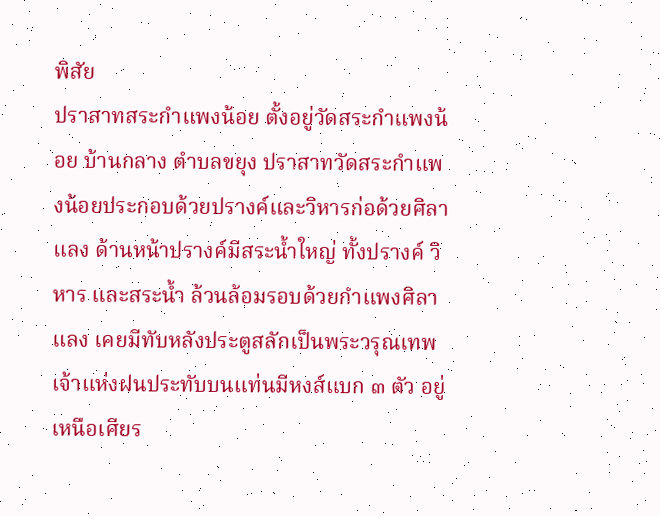พิสัย
ปราสาทสระกำแพงน้อย ตั้งอยู่วัดสระกำแพงน้อย บ้านกลาง ตำบลขยุง ปราสาทวัดสระกำแพงน้อยประกอบด้วยปรางค์และวิหารก่อด้วยศิลาแลง ด้านหน้าปรางค์มีสระน้ำใหญ่ ทั้งปรางค์ วิหาร และสระน้ำ ล้วนล้อมรอบด้วยกำแพงศิลาแลง เคยมีทับหลังประตูสลักเป็นพระวรุณเทพเจ้าแห่งฝนประทับบนแท่นมีหงส์แบก ๓ ตัว อยู่เหนือเศียร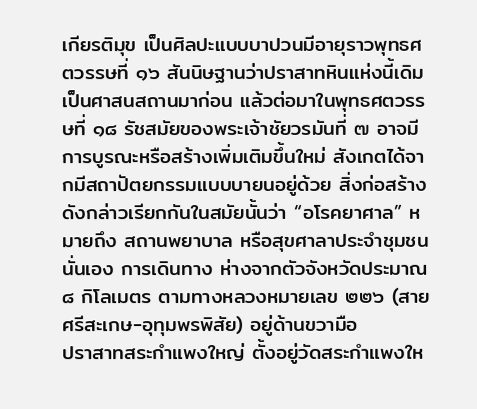เกียรติมุข เป็นศิลปะแบบบาปวนมีอายุราวพุทธศตวรรษที่ ๑๖ สันนิษฐานว่าปราสาทหินแห่งนี้เดิมเป็นศาสนสถานมาก่อน แล้วต่อมาในพุทธศตวรรษที่ ๑๘ รัชสมัยของพระเจ้าชัยวรมันที่ ๗ อาจมีการบูรณะหรือสร้างเพิ่มเติมขึ้นใหม่ สังเกตได้จากมีสถาปัตยกรรมแบบบายนอยู่ด้วย สิ่งก่อสร้างดังกล่าวเรียกกันในสมัยนั้นว่า “อโรคยาศาล” หมายถึง สถานพยาบาล หรือสุขศาลาประจำชุมชนนั่นเอง การเดินทาง ห่างจากตัวจังหวัดประมาณ ๘ กิโลเมตร ตามทางหลวงหมายเลข ๒๒๖ (สายศรีสะเกษ-อุทุมพรพิสัย) อยู่ด้านขวามือ
ปราสาทสระกำแพงใหญ่ ตั้งอยู่วัดสระกำแพงให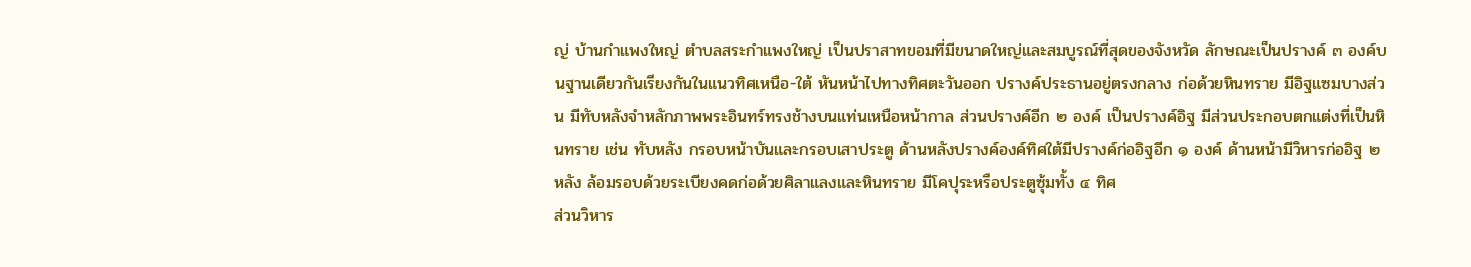ญ่ บ้านกำแพงใหญ่ ตำบลสระกำแพงใหญ่ เป็นปราสาทขอมที่มีขนาดใหญ่และสมบูรณ์ที่สุดของจังหวัด ลักษณะเป็นปรางค์ ๓ องค์บนฐานเดียวกันเรียงกันในแนวทิศเหนือ-ใต้ หันหน้าไปทางทิศตะวันออก ปรางค์ประธานอยู่ตรงกลาง ก่อด้วยหินทราย มีอิฐแซมบางส่วน มีทับหลังจำหลักภาพพระอินทร์ทรงช้างบนแท่นเหนือหน้ากาล ส่วนปรางค์อีก ๒ องค์ เป็นปรางค์อิฐ มีส่วนประกอบตกแต่งที่เป็นหินทราย เช่น ทับหลัง กรอบหน้าบันและกรอบเสาประตู ด้านหลังปรางค์องค์ทิศใต้มีปรางค์ก่ออิฐอีก ๑ องค์ ด้านหน้ามีวิหารก่ออิฐ ๒ หลัง ล้อมรอบด้วยระเบียงคดก่อด้วยศิลาแลงและหินทราย มีโคปุระหรือประตูซุ้มทั้ง ๔ ทิศ
ส่วนวิหาร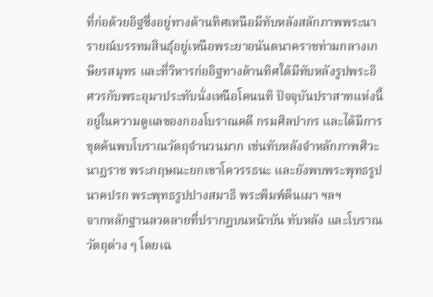ที่ก่อด้วยอิฐซึ่งอยู่ทางด้านทิศเหนือมีทับหลังสลักภาพพระนารายณ์บรรทมสินธุ์อยู่เหนือพระยาอนันตนาคราชท่ามกลางเกษียรสมุทร และที่วิหารก่ออิฐทางด้านทิศใต้มีทับหลังรูปพระอิศวรกับพระอุมาประทับนั่งเหนือโคนนทิ ปัจจุบันปราสาทแห่งนี้อยู่ในความดูแลของกองโบราณคดี กรมศิลปากร และได้มีการขุดค้นพบโบราณวัตถุจำนวนมาก เช่นทับหลังจำหลักภาพศิวะนาฏราช พระกฤษณะยกเขาโควรรธนะ และยังพบพระพุทธรูปนาคปรก พระพุทธรูปปางสมาธิ พระพิมพ์ดินเผา ฯลฯ
จากหลักฐานลวดลายที่ปรากฏบนหน้าบัน ทับหลัง และโบราณวัตถุต่าง ๆ โดยเฉ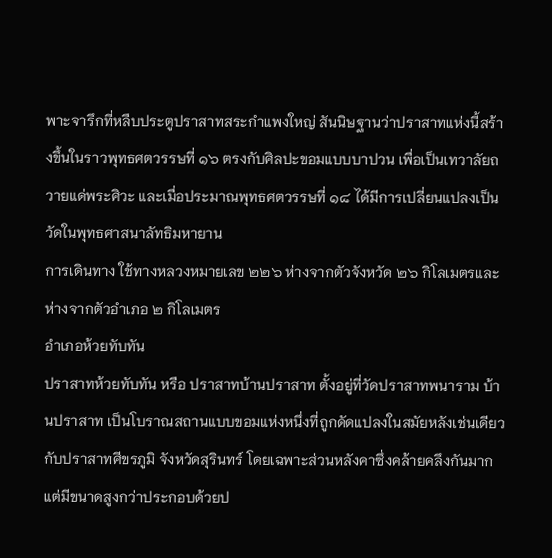พาะจารึกที่หลืบประตูปราสาทสระกำแพงใหญ่ สันนิษฐานว่าปราสาทแห่งนี้สร้างขึ้นในราวพุทธศตวรรษที่ ๑๖ ตรงกับศิลปะขอมแบบบาปวน เพื่อเป็นเทวาลัยถวายแด่พระศิวะ และเมื่อประมาณพุทธศตวรรษที่ ๑๘ ได้มีการเปลี่ยนแปลงเป็นวัดในพุทธศาสนาลัทธิมหายาน
การเดินทาง ใช้ทางหลวงหมายเลข ๒๒๖ ห่างจากตัวจังหวัด ๒๖ กิโลเมตรและห่างจากตัวอำเภอ ๒ กิโลเมตร
อำเภอห้วยทับทัน
ปราสาทห้วยทับทัน หรือ ปราสาทบ้านปราสาท ตั้งอยู่ที่วัดปราสาทพนาราม บ้านปราสาท เป็นโบราณสถานแบบขอมแห่งหนึ่งที่ถูกดัดแปลงในสมัยหลังเช่นเดียวกับปราสาทศีขรภูมิ จังหวัดสุรินทร์ โดยเฉพาะส่วนหลังคาซึ่งคล้ายคลึงกันมากแต่มีขนาดสูงกว่าประกอบด้วยป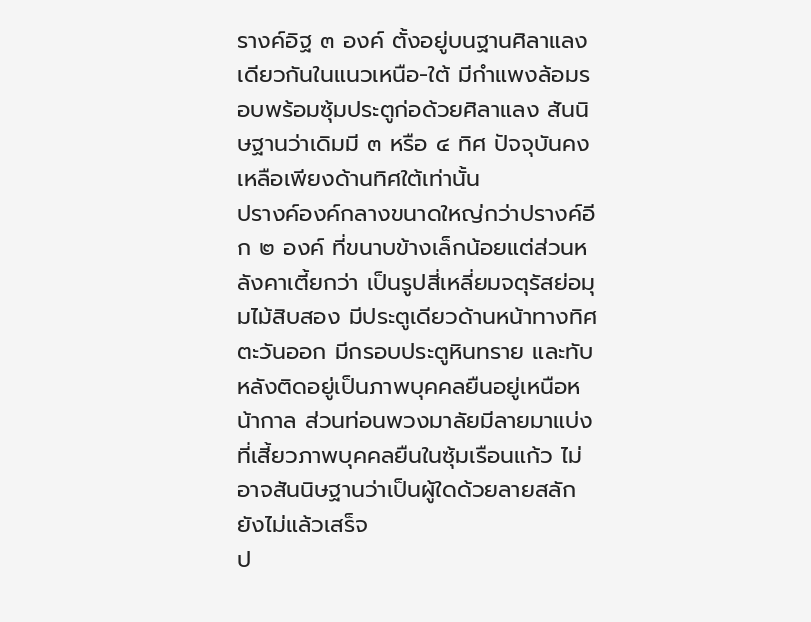รางค์อิฐ ๓ องค์ ตั้งอยู่บนฐานศิลาแลงเดียวกันในแนวเหนือ-ใต้ มีกำแพงล้อมรอบพร้อมซุ้มประตูก่อด้วยศิลาแลง สันนิษฐานว่าเดิมมี ๓ หรือ ๔ ทิศ ปัจจุบันคงเหลือเพียงด้านทิศใต้เท่านั้น
ปรางค์องค์กลางขนาดใหญ่กว่าปรางค์อีก ๒ องค์ ที่ขนาบข้างเล็กน้อยแต่ส่วนหลังคาเตี้ยกว่า เป็นรูปสี่เหลี่ยมจตุรัสย่อมุมไม้สิบสอง มีประตูเดียวด้านหน้าทางทิศตะวันออก มีกรอบประตูหินทราย และทับหลังติดอยู่เป็นภาพบุคคลยืนอยู่เหนือหน้ากาล ส่วนท่อนพวงมาลัยมีลายมาแบ่งที่เสี้ยวภาพบุคคลยืนในซุ้มเรือนแก้ว ไม่อาจสันนิษฐานว่าเป็นผู้ใดด้วยลายสลักยังไม่แล้วเสร็จ
ป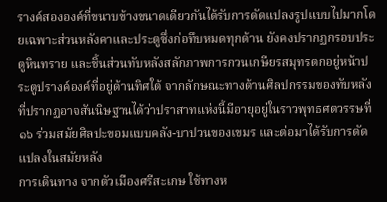รางค์สององค์ที่ขนาบข้างขนาดเดียวกันได้รับการดัดแปลงรูปแบบไปมากโดยเฉพาะส่วนหลังคาและประตูซึ่งก่อทึบหมดทุกด้าน ยังคงปรากฏกรอบประตูหินทราย และชิ้นส่วนทับหลังสลักภาพการกวนเกษียรสมุทรตกอยู่หน้าประตูปรางค์องค์ที่อยู่ด้านทิศใต้ จากลักษณะทางด้านศิลปกรรมของทับหลังที่ปรากฏอาจสันนิษฐานได้ว่าปราสาทแห่งนี้มีอายุอยู่ในราวพุทธศตวรรษที่ ๑๖ ร่วมสมัยศิลปะขอมแบบคลัง-บาปวนของเขมร และต่อมาได้รับการดัดแปลงในสมัยหลัง
การเดินทาง จากตัวเมืองศรีสะเกษ ใช้ทางห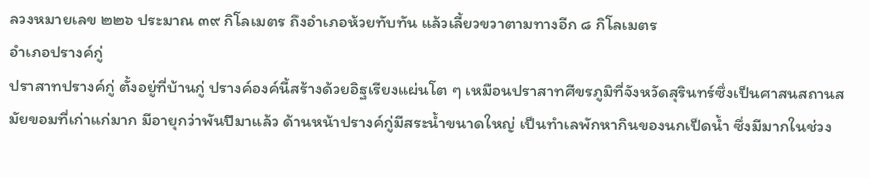ลวงหมายเลข ๒๒๖ ประมาณ ๓๙ กิโลเมตร ถึงอำเภอห้วยทับทัน แล้วเลี้ยวขวาตามทางอีก ๘ กิโลเมตร
อำเภอปรางค์กู่
ปราสาทปรางค์กู่ ตั้งอยู่ที่บ้านกู่ ปรางค์องค์นี้สร้างด้วยอิฐเรียงแผ่นโต ๆ เหมือนปราสาทศีขรภูมิที่จังหวัดสุรินทร์ซึ่งเป็นศาสนสถานสมัยขอมที่เก่าแก่มาก มีอายุกว่าพันปีมาแล้ว ด้านหน้าปรางค์กู่มีสระน้ำขนาดใหญ่ เป็นทำเลพักหากินของนกเป็ดน้ำ ซึ่งมีมากในช่วง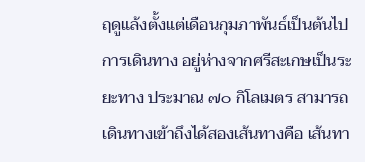ฤดูแล้งตั้งแต่เดือนกุมภาพันธ์เป็นต้นไป การเดินทาง อยู่ห่างจากศรีสะเกษเป็นระยะทาง ประมาณ ๗๐ กิโลเมตร สามารถเดินทางเข้าถึงได้สองเส้นทางคือ เส้นทา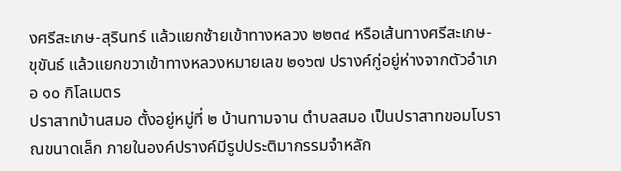งศรีสะเกษ-สุรินทร์ แล้วแยกซ้ายเข้าทางหลวง ๒๒๓๔ หรือเส้นทางศรีสะเกษ-ขุขันธ์ แล้วแยกขวาเข้าทางหลวงหมายเลข ๒๑๖๗ ปรางค์กู่อยู่ห่างจากตัวอำเภอ ๑๐ กิโลเมตร
ปราสาทบ้านสมอ ตั้งอยู่หมู่ที่ ๒ บ้านทามจาน ตำบลสมอ เป็นปราสาทขอมโบราณขนาดเล็ก ภายในองค์ปรางค์มีรูปประติมากรรมจำหลัก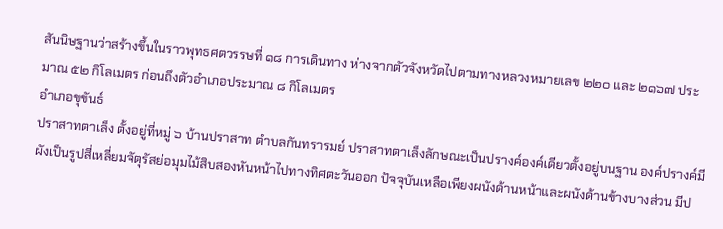สันนิษฐานว่าสร้างขึ้นในราวพุทธศตวรรษที่ ๑๘ การเดินทาง ห่างจากตัวจังหวัดไปตามทางหลวงหมายเลข ๒๒๐ และ ๒๑๖๗ ประมาณ ๕๒ กิโลเมตร ก่อนถึงตัวอำเภอประมาณ ๘ กิโลเมตร
อำเภอขุขันธ์
ปราสาทตาเล็ง ตั้งอยู่ที่หมู่ ๖ บ้านปราสาท ตำบลกันทรารมย์ ปราสาทตาเล็งลักษณะเป็นปรางค์องค์เดียวตั้งอยู่บนฐาน องค์ปรางค์มีผังเป็นรูปสี่เหลี่ยมจัตุรัสย่อมุมไม้สิบสองหันหน้าไปทางทิศตะวันออก ปัจจุบันเหลือเพียงผนังด้านหน้าและผนังด้านข้างบางส่วน มีป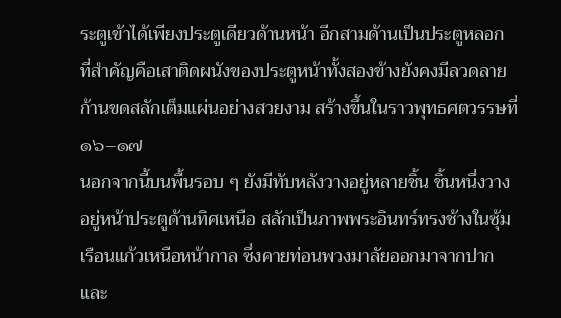ระตูเข้าได้เพียงประตูเดียวด้านหน้า อีกสามด้านเป็นประตูหลอก ที่สำคัญคือเสาติดผนังของประตูหน้าทั้งสองข้างยังคงมีลวดลายก้านขดสลักเต็มแผ่นอย่างสวยงาม สร้างขึ้นในราวพุทธศตวรรษที่ ๑๖–๑๗
นอกจากนี้บนพื้นรอบ ๆ ยังมีทับหลังวางอยู่หลายชิ้น ชิ้นหนึ่งวางอยู่หน้าประตูด้านทิศเหนือ สลักเป็นภาพพระอินทร์ทรงช้างในซุ้มเรือนแก้วเหนือหน้ากาล ซึ่งคายท่อนพวงมาลัยออกมาจากปากและ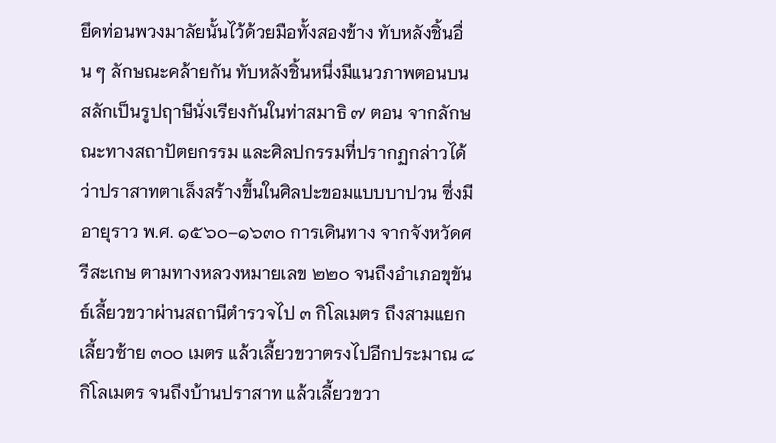ยึดท่อนพวงมาลัยนั้นไว้ด้วยมือทั้งสองข้าง ทับหลังชิ้นอื่น ๆ ลักษณะคล้ายกัน ทับหลังชิ้นหนึ่งมีแนวภาพตอนบนสลักเป็นรูปฤาษีนั่งเรียงกันในท่าสมาธิ ๗ ตอน จากลักษณะทางสถาปัตยกรรม และศิลปกรรมที่ปรากฏกล่าวได้ว่าปราสาทตาเล็งสร้างขึ้นในศิลปะขอมแบบบาปวน ซึ่งมีอายุราว พ.ศ. ๑๕๖๐–๑๖๓๐ การเดินทาง จากจังหวัดศรีสะเกษ ตามทางหลวงหมายเลข ๒๒๐ จนถึงอำเภอขุขันธ์เลี้ยวขวาผ่านสถานีตำรวจไป ๓ กิโลเมตร ถึงสามแยกเลี้ยวซ้าย ๓๐๐ เมตร แล้วเลี้ยวขวาตรงไปอีกประมาณ ๘ กิโลเมตร จนถึงบ้านปราสาท แล้วเลี้ยวขวา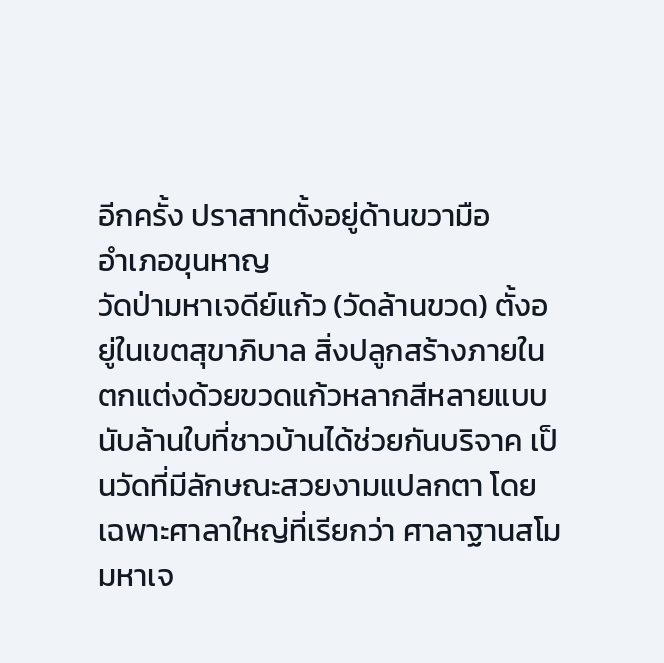อีกครั้ง ปราสาทตั้งอยู่ด้านขวามือ
อำเภอขุนหาญ
วัดป่ามหาเจดีย์แก้ว (วัดล้านขวด) ตั้งอยู่ในเขตสุขาภิบาล สิ่งปลูกสร้างภายในตกแต่งด้วยขวดแก้วหลากสีหลายแบบนับล้านใบที่ชาวบ้านได้ช่วยกันบริจาค เป็นวัดที่มีลักษณะสวยงามแปลกตา โดยเฉพาะศาลาใหญ่ที่เรียกว่า ศาลาฐานสโม มหาเจ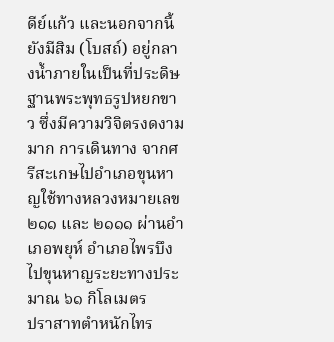ดีย์แก้ว และนอกจากนี้ยังมีสิม (โบสถ์) อยู่กลางน้ำภายในเป็นที่ประดิษฐานพระพุทธรูปหยกขาว ซึ่งมีความวิจิตรงดงามมาก การเดินทาง จากศรีสะเกษไปอำเภอขุนหาญใช้ทางหลวงหมายเลข ๒๑๑ และ ๒๑๑๑ ผ่านอำเภอพยุห์ อำเภอไพรบึงไปขุนหาญระยะทางประมาณ ๖๑ กิโลเมตร
ปราสาทตำหนักไทร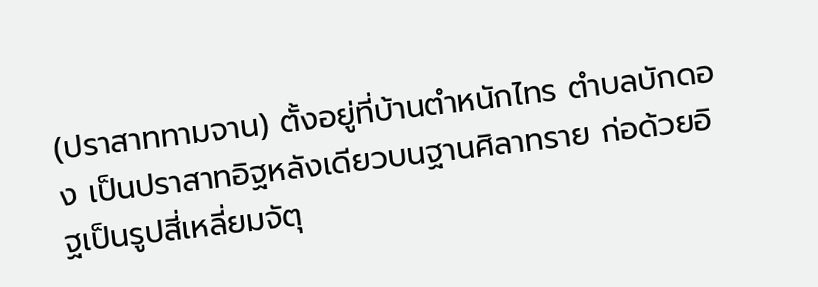(ปราสาททามจาน) ตั้งอยู่ที่บ้านตำหนักไทร ตำบลบักดอง เป็นปราสาทอิฐหลังเดียวบนฐานศิลาทราย ก่อด้วยอิฐเป็นรูปสี่เหลี่ยมจัตุ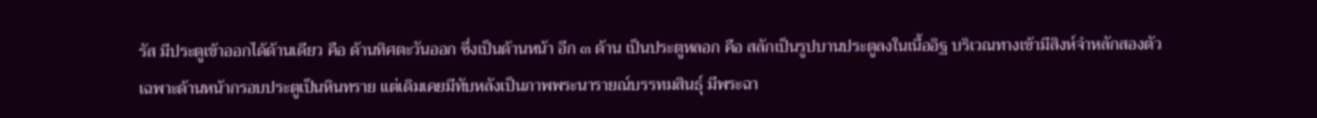รัส มีประตูเข้าออกได้ด้านเดียว คือ ด้านทิศตะวันออก ซึ่งเป็นด้านหน้า อีก ๓ ด้าน เป็นประตูหลอก คือ สลักเป็นรูปบานประตูลงในเนื้ออิฐ บริเวณทางเข้ามีสิงห์จำหลักสองตัว เฉพาะด้านหน้ากรอบประตูเป็นหินทราย แต่เดิมเคยมีทับหลังเป็นภาพพระนารายณ์บรรทมสินธุ์ มีพระฉา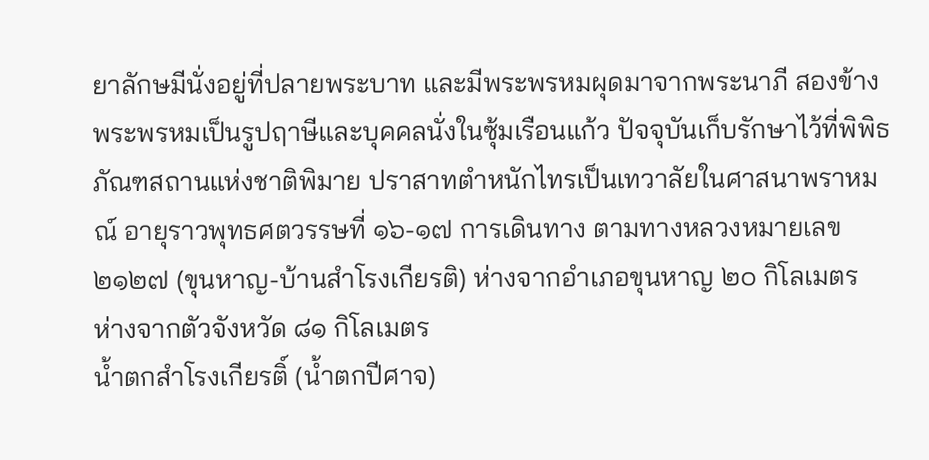ยาลักษมีนั่งอยู่ที่ปลายพระบาท และมีพระพรหมผุดมาจากพระนาภี สองข้างพระพรหมเป็นรูปฤาษีและบุคคลนั่งในซุ้มเรือนแก้ว ปัจจุบันเก็บรักษาไว้ที่พิพิธภัณฑสถานแห่งชาติพิมาย ปราสาทตำหนักไทรเป็นเทวาลัยในศาสนาพราหมณ์ อายุราวพุทธศตวรรษที่ ๑๖-๑๗ การเดินทาง ตามทางหลวงหมายเลข ๒๑๒๗ (ขุนหาญ-บ้านสำโรงเกียรติ) ห่างจากอำเภอขุนหาญ ๒๐ กิโลเมตร ห่างจากตัวจังหวัด ๘๑ กิโลเมตร
น้ำตกสำโรงเกียรติ์ (น้ำตกปีศาจ)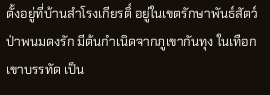ตั้งอยู่ที่บ้านสำโรงเกียรติ์ อยู่ในเขตรักษาพันธ์สัตว์ป่าพนมดงรัก มีต้นกำเนิดจากภูเขากันทุง ในเทือกเขาบรรทัด เป็น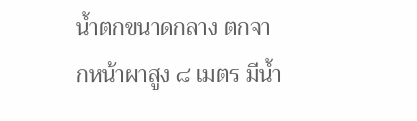น้ำตกขนาดกลาง ตกจากหน้าผาสูง ๘ เมตร มีน้ำ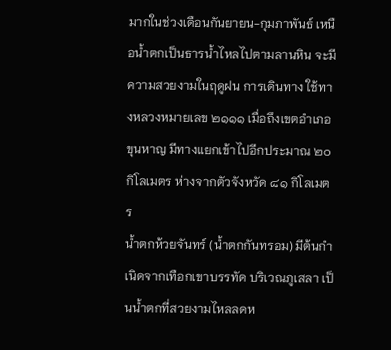มากในช่วงเดือนกันยายน-กุมภาพันธ์ เหนือน้ำตกเป็นธารน้ำไหลไปตามลานหิน จะมีความสวยงามในฤดูฝน การเดินทาง ใช้ทางหลวงหมายเลข ๒๑๑๑ เมื่อถึงเขตอำเภอขุนหาญ มีทางแยกเข้าไปอีกประมาณ ๒๐ กิโลเมตร ห่างจากตัวจังหวัด ๘๑ กิโลเมตร
น้ำตกห้วยจันทร์ (น้ำตกกันทรอม) มีต้นกำเนิดจากเทือกเขาบรรทัด บริเวณภูเสลา เป็นน้ำตกที่สวยงามไหลลดห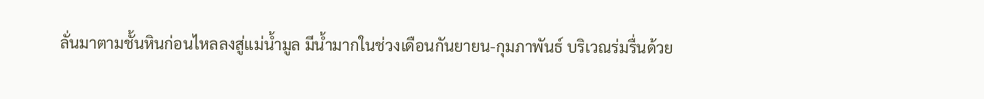ลั่นมาตามชั้นหินก่อนไหลลงสู่แม่น้ำมูล มีน้ำมากในช่วงเดือนกันยายน-กุมภาพันธ์ บริเวณร่มรื่นด้วย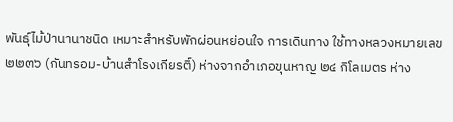พันธุ์ไม้ป่านานาชนิด เหมาะสำหรับพักผ่อนหย่อนใจ การเดินทาง ใช้ทางหลวงหมายเลข ๒๒๓๖ (กันทรอม-บ้านสำโรงเกียรติ์) ห่างจากอำเภอขุนหาญ ๒๔ กิโลเมตร ห่าง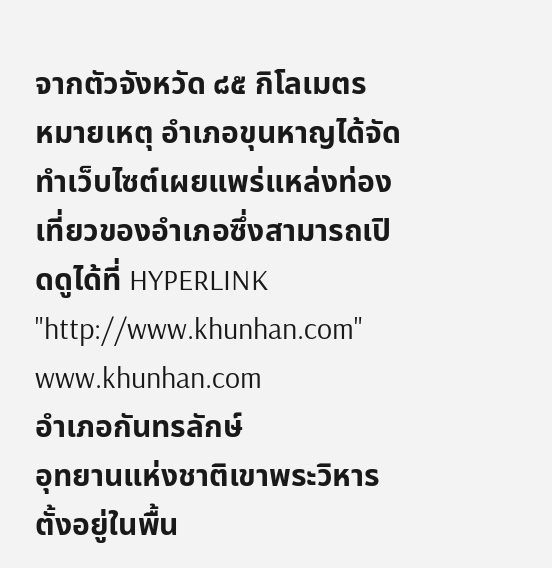จากตัวจังหวัด ๘๕ กิโลเมตร
หมายเหตุ อำเภอขุนหาญได้จัดทำเว็บไซต์เผยแพร่แหล่งท่องเที่ยวของอำเภอซึ่งสามารถเปิดดูได้ที่ HYPERLINK "http://www.khunhan.com" www.khunhan.com
อำเภอกันทรลักษ์
อุทยานแห่งชาติเขาพระวิหาร ตั้งอยู่ในพื้น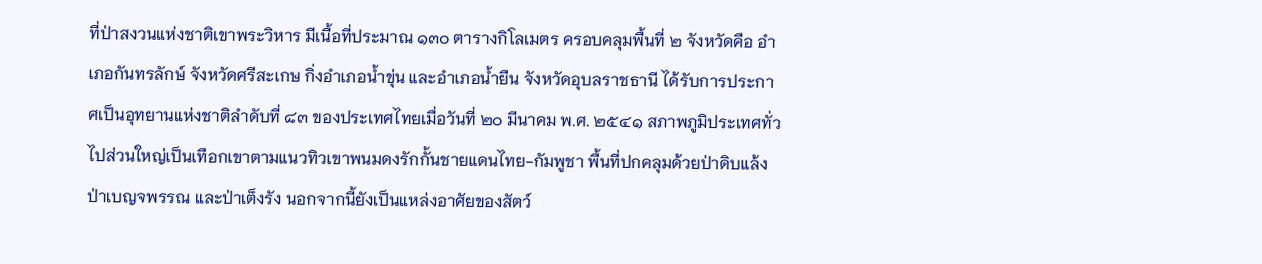ที่ป่าสงวนแห่งชาติเขาพระวิหาร มีเนื้อที่ประมาณ ๑๓๐ ตารางกิโลเมตร ครอบคลุมพื้นที่ ๒ จังหวัดคือ อำเภอกันทรลักษ์ จังหวัดศรีสะเกษ กิ่งอำเภอน้ำขุ่น และอำเภอน้ำยืน จังหวัดอุบลราชธานี ได้รับการประกาศเป็นอุทยานแห่งชาติลำดับที่ ๘๓ ของประเทศไทยเมื่อวันที่ ๒๐ มีนาคม พ.ศ. ๒๕๔๑ สภาพภูมิประเทศทั่วไปส่วนใหญ่เป็นเทือกเขาตามแนวทิวเขาพนมดงรักกั้นชายแดนไทย-กัมพูชา พื้นที่ปกคลุมด้วยป่าดิบแล้ง ป่าเบญจพรรณ และป่าเต็งรัง นอกจากนี้ยังเป็นแหล่งอาศัยของสัตว์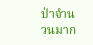ป่าจำนวนมาก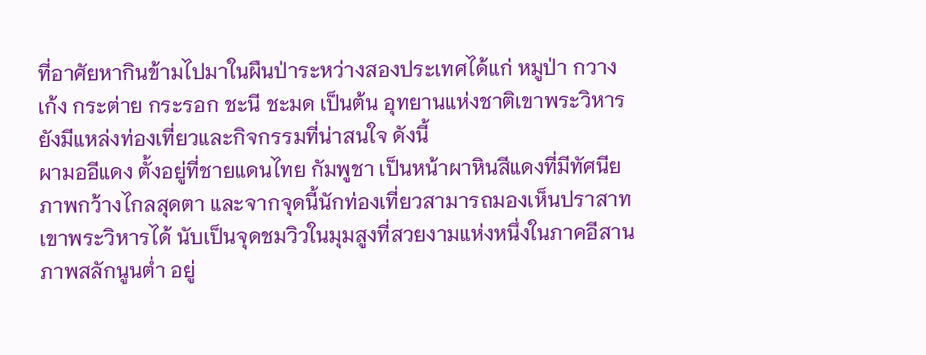ที่อาศัยหากินข้ามไปมาในผืนป่าระหว่างสองประเทศได้แก่ หมูป่า กวาง เก้ง กระต่าย กระรอก ชะนี ชะมด เป็นต้น อุทยานแห่งชาติเขาพระวิหารยังมีแหล่งท่องเที่ยวและกิจกรรมที่น่าสนใจ ดังนี้
ผามออีแดง ตั้งอยู่ที่ชายแดนไทย กัมพูชา เป็นหน้าผาหินสีแดงที่มีทัศนียภาพกว้างไกลสุดตา และจากจุดนี้นักท่องเที่ยวสามารถมองเห็นปราสาทเขาพระวิหารได้ นับเป็นจุดชมวิวในมุมสูงที่สวยงามแห่งหนึ่งในภาคอีสาน
ภาพสลักนูนต่ำ อยู่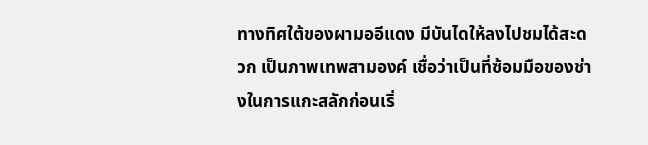ทางทิศใต้ของผามออีแดง มีบันไดให้ลงไปชมได้สะดวก เป็นภาพเทพสามองค์ เชื่อว่าเป็นที่ซ้อมมือของช่างในการแกะสลักก่อนเริ่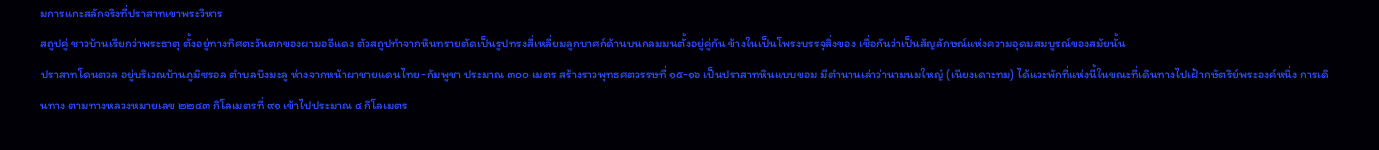มการแกะสลักจริงที่ปราสาทเขาพระวิหาร
สถูปคู่ ชาวบ้านเรียกว่าพระธาตุ ตั้งอยู่ทางทิศตะวันตกของผามออีแดง ตัวสถูปทำจากหินทรายตัดเป็นรูปทรงสี่เหลี่ยมลูกบาศก์ด้านบนกลมมนตั้งอยู่คู่กัน ข้างในเป็นโพรงบรรจุสิ่งของ เชื่อกันว่าเป็นสัญลักษณ์แห่งความอุดมสมบูรณ์ของสมัยนั้น
ปราสาทโดนตวล อยู่บริเวณบ้านภูมิซรอล ตำบลบึงมะลู ห่างจากหน้าผาชายแดนไทย-กัมพูชา ประมาณ ๓๐๐ เมตร สร้างราวพุทธศตวรรษที่ ๑๕-๑๖ เป็นปราสาทหินแบบขอม มีตำนานเล่าว่านามนมใหญ๋ (เนียงเดาะทม) ได้แวะพักที่แห่งนี้ในขณะที่เดินทางไปเฝ้ากษัตริย์พระองค์หนึ่ง การเดินทาง ตามทางหลวงหมายเลข ๒๒๔๓ กิโลเมตรที่ ๙๑ เข้าไปประมาณ ๔ กิโลเมตร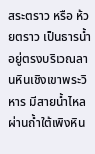สระตราว หรือ ห้วยตราว เป็นธารน้ำอยู่ตรงบริเวณลานหินเชิงเขาพระวิหาร มีสายน้ำไหลผ่านถ้ำใต้เพิงหิน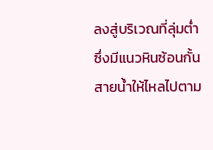ลงสู่บริเวณที่ลุ่มต่ำ ซึ่งมีแนวหินซ้อนกั้นสายน้ำให้ไหลไปตาม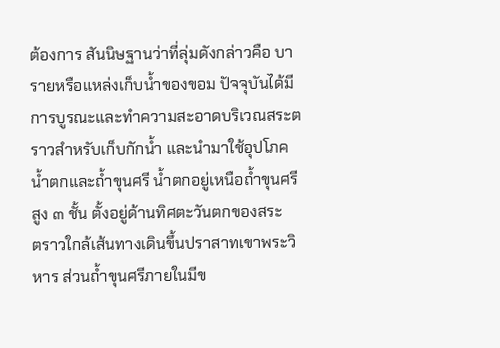ต้องการ สันนิษฐานว่าที่ลุ่มดังกล่าวคือ บารายหรือแหล่งเก็บน้ำของขอม ปัจจุบันได้มีการบูรณะและทำความสะอาดบริเวณสระตราวสำหรับเก็บกักน้ำ และนำมาใช้อุปโภค
น้ำตกและถ้ำขุนศรี น้ำตกอยู่เหนือถ้ำขุนศรีสูง ๓ ชั้น ตั้งอยู่ด้านทิศตะวันตกของสระ
ตราวใกล้เส้นทางเดินขึ้นปราสาทเขาพระวิหาร ส่วนถ้ำขุนศรีภายในมีข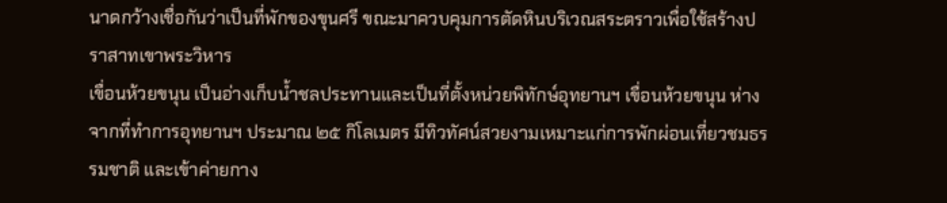นาดกว้างเชื่อกันว่าเป็นที่พักของขุนศรี ขณะมาควบคุมการตัดหินบริเวณสระตราวเพื่อใช้สร้างปราสาทเขาพระวิหาร
เขื่อนห้วยขนุน เป็นอ่างเก็บน้ำชลประทานและเป็นที่ตั้งหน่วยพิทักษ์อุทยานฯ เขื่อนห้วยขนุน ห่างจากที่ทำการอุทยานฯ ประมาณ ๒๕ กิโลเมตร มีทิวทัศน์สวยงามเหมาะแก่การพักผ่อนเที่ยวชมธรรมชาติ และเข้าค่ายกาง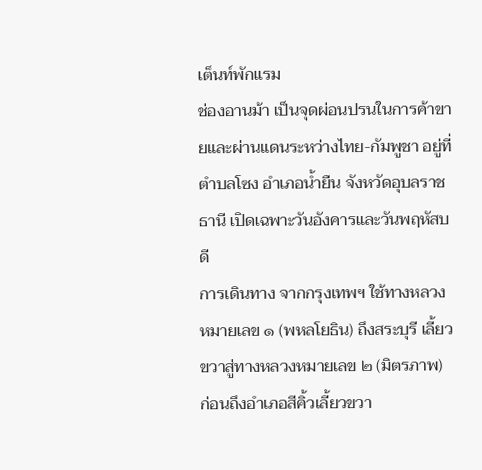เต็นท์พักแรม
ช่องอานม้า เป็นจุดผ่อนปรนในการค้าขายและผ่านแดนระหว่างไทย-กัมพูชา อยู่ที่ตำบลโซง อำเภอน้ำยืน จังหวัดอุบลราชธานี เปิดเฉพาะวันอังคารและวันพฤหัสบดี
การเดินทาง จากกรุงเทพฯ ใช้ทางหลวงหมายเลข ๑ (พหลโยธิน) ถึงสระบุรี เลี้ยวขวาสู่ทางหลวงหมายเลข ๒ (มิตรภาพ) ก่อนถึงอำเภอสีคิ้วเลี้ยวขวา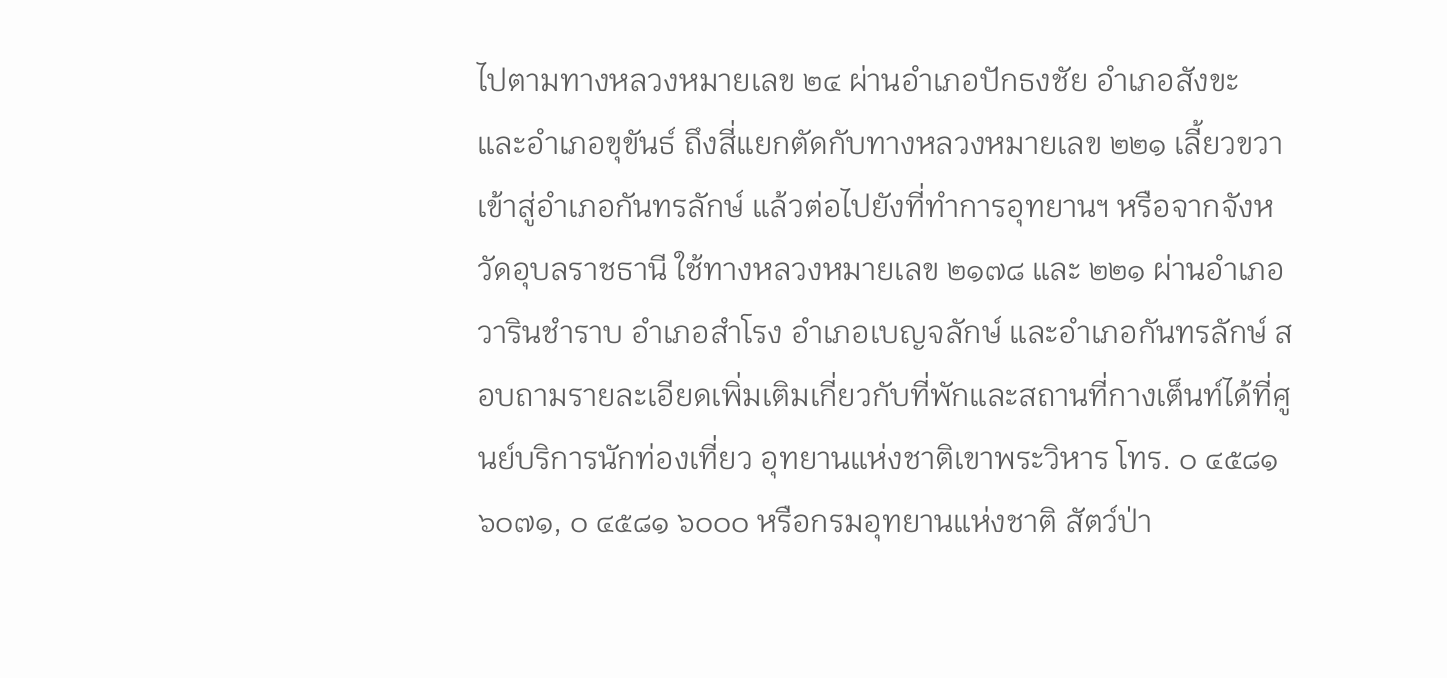ไปตามทางหลวงหมายเลข ๒๔ ผ่านอำเภอปักธงชัย อำเภอสังขะ และอำเภอขุขันธ์ ถึงสี่แยกตัดกับทางหลวงหมายเลข ๒๒๑ เลี้ยวขวาเข้าสู่อำเภอกันทรลักษ์ แล้วต่อไปยังที่ทำการอุทยานฯ หรือจากจังหวัดอุบลราชธานี ใช้ทางหลวงหมายเลข ๒๑๗๘ และ ๒๒๑ ผ่านอำเภอวารินชำราบ อำเภอสำโรง อำเภอเบญจลักษ์ และอำเภอกันทรลักษ์ สอบถามรายละเอียดเพิ่มเติมเกี่ยวกับที่พักและสถานที่กางเต็นท์ได้ที่ศูนย์บริการนักท่องเที่ยว อุทยานแห่งชาติเขาพระวิหาร โทร. ๐ ๔๕๘๑ ๖๐๗๑, ๐ ๔๕๘๑ ๖๐๐๐ หรือกรมอุทยานแห่งชาติ สัตว์ป่า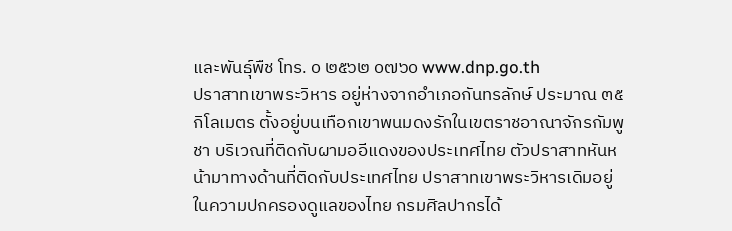และพันธุ์พืช โทร. ๐ ๒๕๖๒ ๐๗๖๐ www.dnp.go.th
ปราสาทเขาพระวิหาร อยู่ห่างจากอำเภอกันทรลักษ์ ประมาณ ๓๕ กิโลเมตร ตั้งอยู่บนเทือกเขาพนมดงรักในเขตราชอาณาจักรกัมพูชา บริเวณที่ติดกับผามออีแดงของประเทศไทย ตัวปราสาทหันหน้ามาทางด้านที่ติดกับประเทศไทย ปราสาทเขาพระวิหารเดิมอยู่ในความปกครองดูแลของไทย กรมศิลปากรได้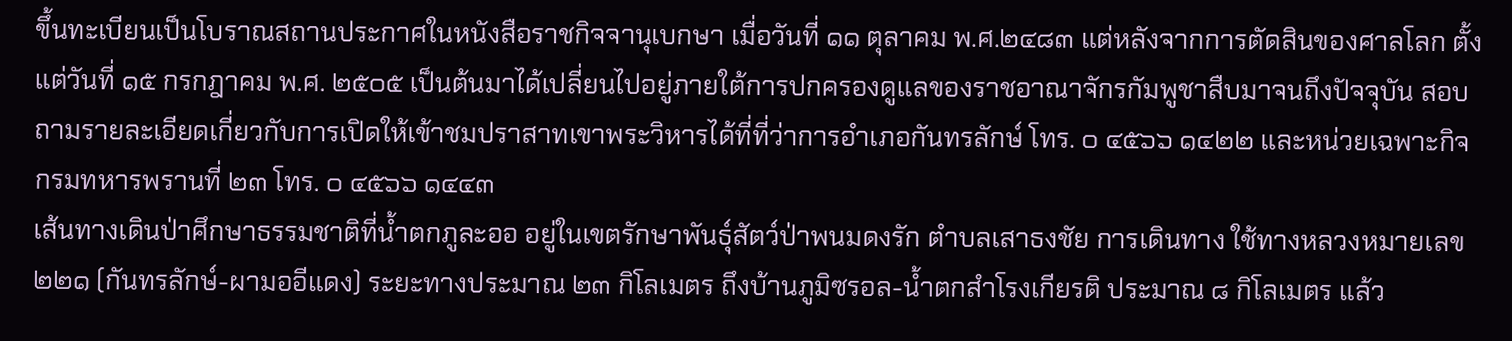ขึ้นทะเบียนเป็นโบราณสถานประกาศในหนังสือราชกิจจานุเบกษา เมื่อวันที่ ๑๑ ตุลาคม พ.ศ.๒๔๘๓ แต่หลังจากการตัดสินของศาลโลก ตั้งแต่วันที่ ๑๕ กรกฎาคม พ.ศ. ๒๕๐๕ เป็นต้นมาได้เปลี่ยนไปอยู่ภายใต้การปกครองดูแลของราชอาณาจักรกัมพูชาสืบมาจนถึงปัจจุบัน สอบถามรายละเอียดเกี่ยวกับการเปิดให้เข้าชมปราสาทเขาพระวิหารได้ที่ที่ว่าการอำเภอกันทรลักษ์ โทร. ๐ ๔๕๖๖ ๑๔๒๒ และหน่วยเฉพาะกิจกรมทหารพรานที่ ๒๓ โทร. ๐ ๔๕๖๖ ๑๔๔๓
เส้นทางเดินป่าศึกษาธรรมชาติที่น้ำตกภูละออ อยู่ในเขตรักษาพันธุ์สัตว์ป่าพนมดงรัก ตำบลเสาธงชัย การเดินทาง ใช้ทางหลวงหมายเลข ๒๒๑ (กันทรลักษ์-ผามออีแดง) ระยะทางประมาณ ๒๓ กิโลเมตร ถึงบ้านภูมิซรอล-น้ำตกสำโรงเกียรติ ประมาณ ๘ กิโลเมตร แล้ว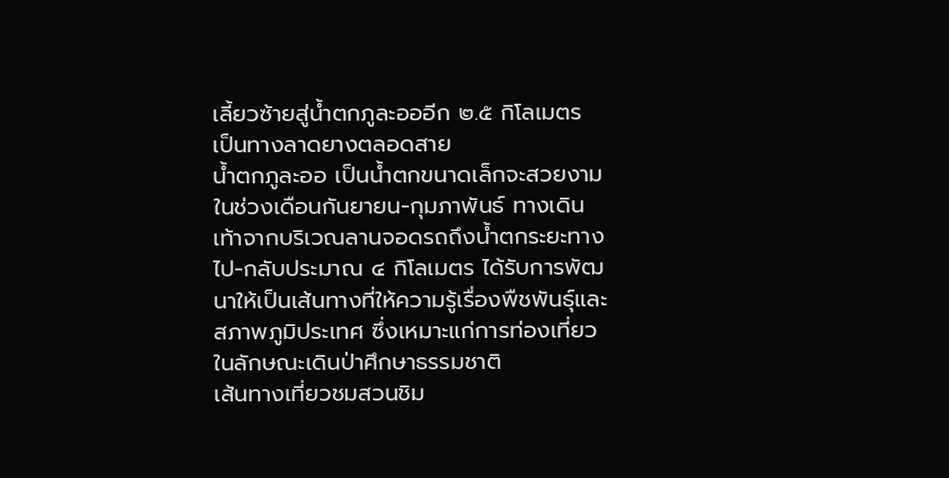เลี้ยวซ้ายสู่น้ำตกภูละอออีก ๒.๕ กิโลเมตร เป็นทางลาดยางตลอดสาย
น้ำตกภูละออ เป็นน้ำตกขนาดเล็กจะสวยงามในช่วงเดือนกันยายน-กุมภาพันธ์ ทางเดินเท้าจากบริเวณลานจอดรถถึงน้ำตกระยะทางไป-กลับประมาณ ๔ กิโลเมตร ได้รับการพัฒนาให้เป็นเส้นทางที่ให้ความรู้เรื่องพืชพันธุ์และสภาพภูมิประเทศ ซึ่งเหมาะแก่การท่องเที่ยวในลักษณะเดินป่าศึกษาธรรมชาติ
เส้นทางเที่ยวชมสวนชิม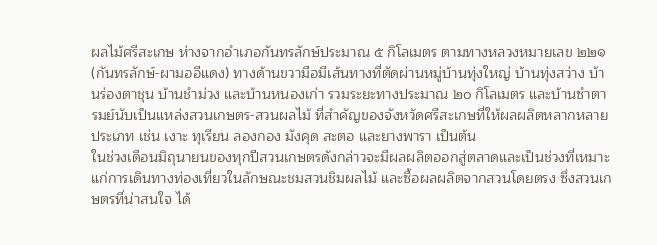ผลไม้ศรีสะเกษ ห่างจากอำเภอกันทรลักษ์ประมาณ ๕ กิโลเมตร ตามทางหลวงหมายเลข ๒๒๑ (กันทรลักษ์-ผามออีแดง) ทางด้านขวามือมีเส้นทางที่ตัดผ่านหมู่บ้านทุ่งใหญ่ บ้านทุ่งสว่าง บ้านร่องตาชุน บ้านชำม่วง และบ้านหนองเก่า รวมระยะทางประมาณ ๒๐ กิโลเมตร และบ้านซำตารมย์นับเป็นแหล่งสวนเกษตร-สวนผลไม้ ที่สำคัญของจังหวัดศรีสะเกษที่ให้ผลผลิตหลากหลายประเภท เช่น เงาะ ทุเรียน ลองกอง มังคุด สะตอ และยางพารา เป็นต้น
ในช่วงเดือนมิถุนายนของทุกปีสวนเกษตรดังกล่าวจะมีผลผลิตออกสู่ตลาดและเป็นช่วงที่เหมาะแก่การเดินทางท่องเที่ยวในลักษณะชมสวนชิมผลไม้ และซื้อผลผลิตจากสวนโดยตรง ซึ่งสวนเกษตรที่น่าสนใจ ได้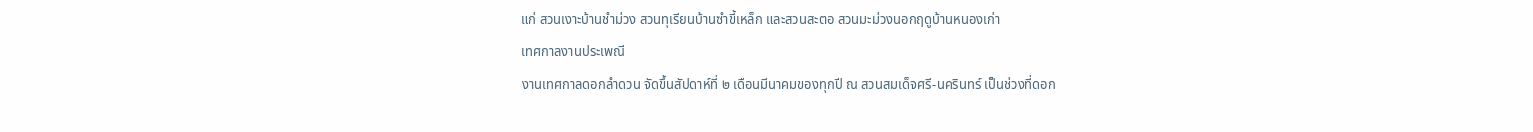แก่ สวนเงาะบ้านชำม่วง สวนทุเรียนบ้านซำขี้เหล็ก และสวนสะตอ สวนมะม่วงนอกฤดูบ้านหนองเก่า
เทศกาลงานประเพณี
งานเทศกาลดอกลำดวน จัดขึ้นสัปดาห์ที่ ๒ เดือนมีนาคมของทุกปี ณ สวนสมเด็จศรี-นครินทร์ เป็นช่วงที่ดอก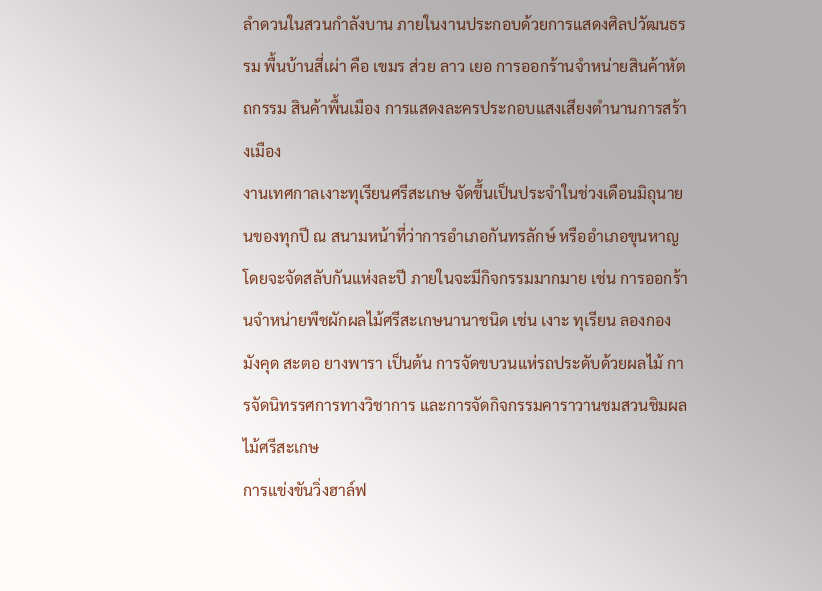ลำดวนในสวนกำลังบาน ภายในงานประกอบด้วยการแสดงศิลปวัฒนธรรม พื้นบ้านสี่เผ่า คือ เขมร ส่วย ลาว เยอ การออกร้านจำหน่ายสินค้าหัตถกรรม สินค้าพื้นเมือง การแสดงละครประกอบแสงเสียงตำนานการสร้างเมือง
งานเทศกาลเงาะทุเรียนศรีสะเกษ จัดขึ้นเป็นประจำในช่วงเดือนมิถุนายนของทุกปี ณ สนามหน้าที่ว่าการอำเภอกันทรลักษ์ หรืออำเภอขุนหาญ โดยจะจัดสลับกันแห่งละปี ภายในจะมีกิจกรรมมากมาย เช่น การออกร้านจำหน่ายพืชผักผลไม้ศรีสะเกษนานาชนิด เช่น เงาะ ทุเรียน ลองกอง มังคุด สะตอ ยางพารา เป็นต้น การจัดขบวนแห่รถประดับด้วยผลไม้ การจัดนิทรรศการทางวิชาการ และการจัดกิจกรรมคาราวานชมสวนชิมผลไม้ศรีสะเกษ
การแข่งขันวิ่งฮาล์ฟ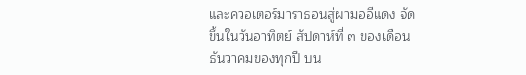และควอเตอร์มาราธอนสู่ผามออีแดง จัดขึ้นในวันอาทิตย์ สัปดาห์ที่ ๓ ของเดือนธันวาคมของทุกปี บน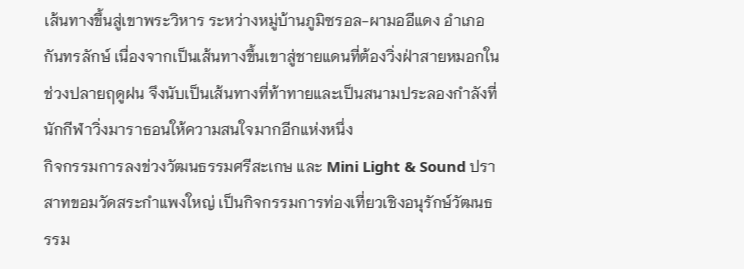เส้นทางขึ้นสู่เขาพระวิหาร ระหว่างหมู่บ้านภูมิซรอล-ผามออีแดง อำเภอกันทรลักษ์ เนื่องจากเป็นเส้นทางขึ้นเขาสู่ชายแดนที่ต้องวิ่งฝ่าสายหมอกในช่วงปลายฤดูฝน จึงนับเป็นเส้นทางที่ท้าทายและเป็นสนามประลองกำลังที่นักกีฬาวิ่งมาราธอนให้ความสนใจมากอีกแห่งหนึ่ง
กิจกรรมการลงข่วงวัฒนธรรมศรีสะเกษ และ Mini Light & Sound ปราสาทขอมวัดสระกำแพงใหญ่ เป็นกิจกรรมการท่องเที่ยวเชิงอนุรักษ์วัฒนธรรม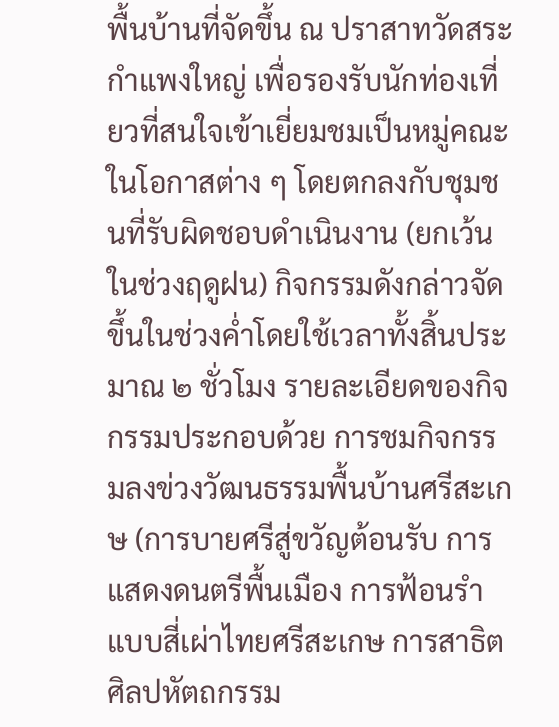พื้นบ้านที่จัดขึ้น ณ ปราสาทวัดสระกำแพงใหญ่ เพื่อรองรับนักท่องเที่ยวที่สนใจเข้าเยี่ยมชมเป็นหมู่คณะในโอกาสต่าง ๆ โดยตกลงกับชุมชนที่รับผิดชอบดำเนินงาน (ยกเว้นในช่วงฤดูฝน) กิจกรรมดังกล่าวจัดขึ้นในช่วงค่ำโดยใช้เวลาทั้งสิ้นประมาณ ๒ ชั่วโมง รายละเอียดของกิจกรรมประกอบด้วย การชมกิจกรรมลงข่วงวัฒนธรรมพื้นบ้านศรีสะเกษ (การบายศรีสู่ขวัญต้อนรับ การแสดงดนตรีพื้นเมือง การฟ้อนรำแบบสี่เผ่าไทยศรีสะเกษ การสาธิตศิลปหัตถกรรม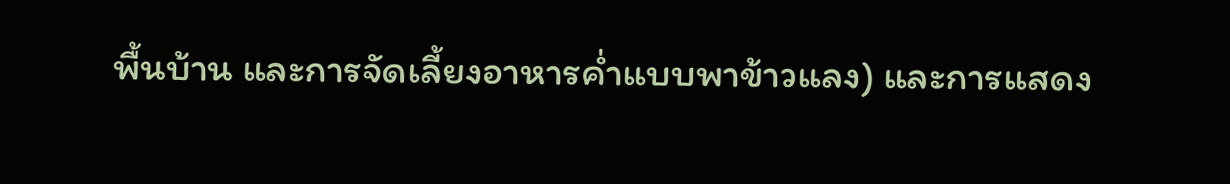พื้นบ้าน และการจัดเลี้ยงอาหารค่ำแบบพาข้าวแลง) และการแสดง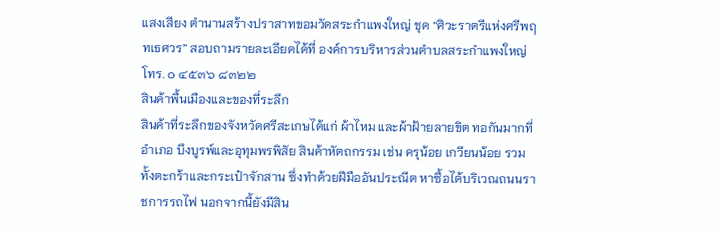แสงเสียง ตำนานสร้างปราสาทขอมวัดสระกำแพงใหญ่ ชุด “ศิวะราตรีแห่งศรีพฤทเธศวร” สอบถามรายละเอียดได้ที่ องค์การบริหารส่วนตำบลสระกำแพงใหญ่ โทร. ๐ ๔๕๓๖ ๘๓๒๒
สินค้าพื้นเมืองและของที่ระลึก
สินค้าที่ระลึกของจังหวัดศรีสะเกษได้แก่ ผ้าไหม และผ้าฝ้ายลายขิต ทอกันมากที่อำเภอ บึงบูรพ์และอุทุมพรพิสัย สินค้าหัตถกรรม เช่น ครุน้อย เกวียนน้อย รวมทั้งตะกร้าและกระเป๋าจักสาน ซึ่งทำด้วยฝีมืออันประณีต หาซื้อได้บริเวณถนนราชการรถไฟ นอกจากนี้ยังมีสิน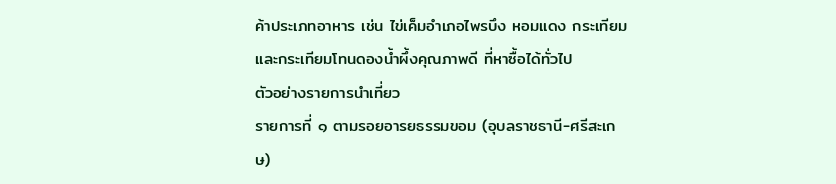ค้าประเภทอาหาร เช่น ไข่เค็มอำเภอไพรบึง หอมแดง กระเทียม และกระเทียมโทนดองน้ำผึ้งคุณภาพดี ที่หาซื้อได้ทั่วไป
ตัวอย่างรายการนำเที่ยว
รายการที่ ๑ ตามรอยอารยธรรมขอม (อุบลราชธานี-ศรีสะเกษ)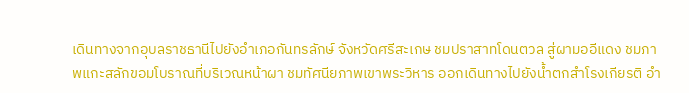เดินทางจากอุบลราชธานีไปยังอำเภอกันทรลักษ์ จังหวัดศรีสะเกษ ชมปราสาทโดนตวล สู่ผามออีแดง ชมภาพแกะสลักขอมโบราณที่บริเวณหน้าผา ชมทัศนียภาพเขาพระวิหาร ออกเดินทางไปยังน้ำตกสำโรงเกียรติ อำ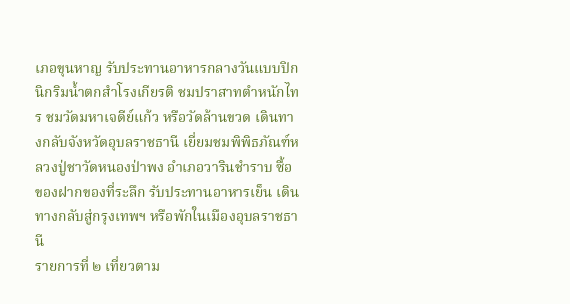เภอขุนหาญ รับประทานอาหารกลางวันแบบปิกนิกริมน้ำตกสำโรงเกียรติ ชมปราสาทตำหนักไทร ชมวัดมหาเจดีย์แก้ว หรือวัดล้านขวด เดินทางกลับจังหวัดอุบลราชธานี เยี่ยมชมพิพิธภัณฑ์หลวงปู่ชาวัดหนองป่าพง อำเภอวารินชำราบ ซื้อของฝากของที่ระลึก รับประทานอาหารเย็น เดินทางกลับสู่กรุงเทพฯ หรือพักในเมืองอุบลราชธานี
รายการที่ ๒ เที่ยวตาม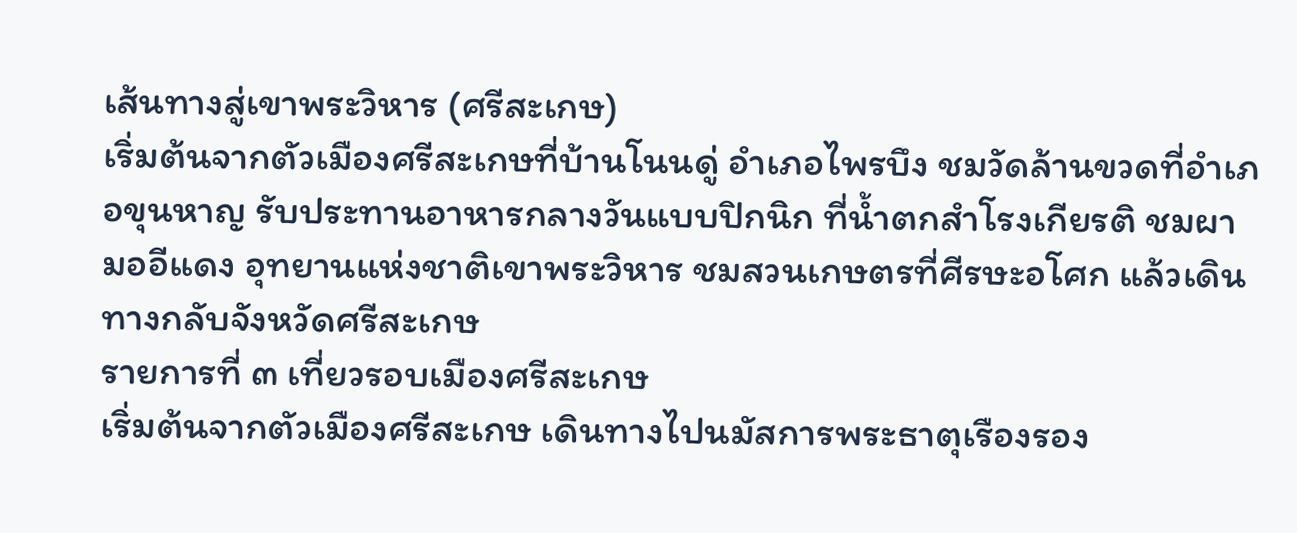เส้นทางสู่เขาพระวิหาร (ศรีสะเกษ)
เริ่มต้นจากตัวเมืองศรีสะเกษที่บ้านโนนดู่ อำเภอไพรบึง ชมวัดล้านขวดที่อำเภอขุนหาญ รับประทานอาหารกลางวันแบบปิกนิก ที่น้ำตกสำโรงเกียรติ ชมผามออีแดง อุทยานแห่งชาติเขาพระวิหาร ชมสวนเกษตรที่ศีรษะอโศก แล้วเดินทางกลับจังหวัดศรีสะเกษ
รายการที่ ๓ เที่ยวรอบเมืองศรีสะเกษ
เริ่มต้นจากตัวเมืองศรีสะเกษ เดินทางไปนมัสการพระธาตุเรืองรอง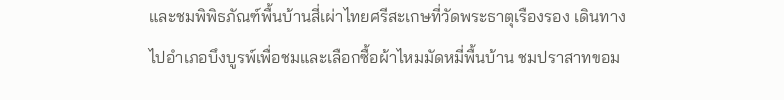และชมพิพิธภัณฑ์พื้นบ้านสี่เผ่าไทยศรีสะเกษที่วัดพระธาตุเรืองรอง เดินทางไปอำเภอบึงบูรพ์เพื่อชมและเลือกซื้อผ้าไหมมัดหมี่พื้นบ้าน ชมปราสาทขอม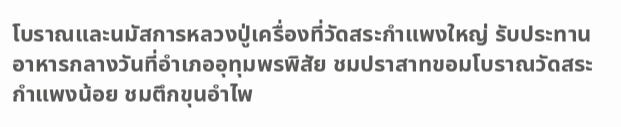โบราณและนมัสการหลวงปู่เครื่องที่วัดสระกำแพงใหญ่ รับประทานอาหารกลางวันที่อำเภออุทุมพรพิสัย ชมปราสาทขอมโบราณวัดสระกำแพงน้อย ชมตึกขุนอำไพ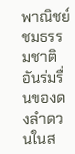พาณิชย์ ชมธรรมชาติอันร่มรื่นของดงลำดวนในส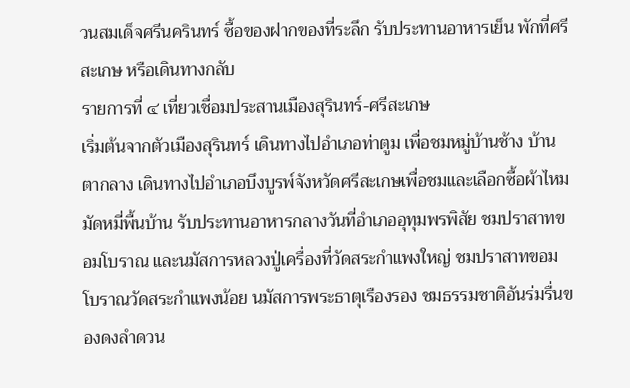วนสมเด็จศรีนครินทร์ ซื้อของฝากของที่ระลึก รับประทานอาหารเย็น พักที่ศรีสะเกษ หรือเดินทางกลับ
รายการที่ ๔ เที่ยวเชื่อมประสานเมืองสุรินทร์-ศรีสะเกษ
เริ่มต้นจากตัวเมืองสุรินทร์ เดินทางไปอำเภอท่าตูม เพื่อชมหมู่บ้านช้าง บ้านตากลาง เดินทางไปอำเภอบึงบูรพ์จังหวัดศรีสะเกษเพื่อชมและเลือกซื้อผ้าไหมมัดหมี่พื้นบ้าน รับประทานอาหารกลางวันที่อำเภออุทุมพรพิสัย ชมปราสาทขอมโบราณ และนมัสการหลวงปู่เครื่องที่วัดสระกำแพงใหญ่ ชมปราสาทขอมโบราณวัดสระกำแพงน้อย นมัสการพระธาตุเรืองรอง ชมธรรมชาติอันร่มรื่นของดงลำดวน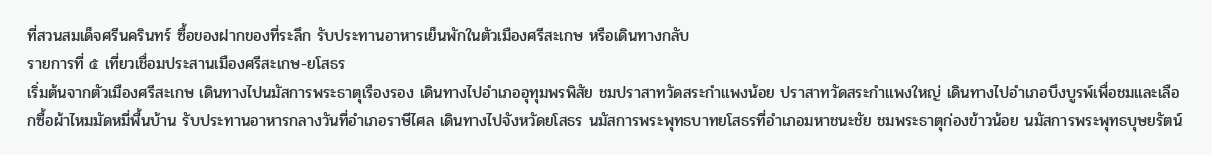ที่สวนสมเด็จศรีนครินทร์ ซื้อของฝากของที่ระลึก รับประทานอาหารเย็นพักในตัวเมืองศรีสะเกษ หรือเดินทางกลับ
รายการที่ ๕ เที่ยวเชื่อมประสานเมืองศรีสะเกษ-ยโสธร
เริ่มต้นจากตัวเมืองศรีสะเกษ เดินทางไปนมัสการพระธาตุเรืองรอง เดินทางไปอำเภออุทุมพรพิสัย ชมปราสาทวัดสระกำแพงน้อย ปราสาทวัดสระกำแพงใหญ่ เดินทางไปอำเภอบึงบูรพ์เพื่อชมและเลือกซื้อผ้าไหมมัดหมี่พื้นบ้าน รับประทานอาหารกลางวันที่อำเภอราษีไศล เดินทางไปจังหวัดยโสธร นมัสการพระพุทธบาทยโสธรที่อำเภอมหาชนะชัย ชมพระธาตุก่องข้าวน้อย นมัสการพระพุทธบุษยรัตน์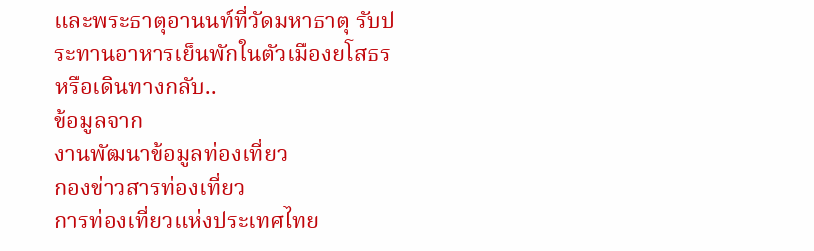และพระธาตุอานนท์ที่วัดมหาธาตุ รับประทานอาหารเย็นพักในตัวเมืองยโสธร หรือเดินทางกลับ..
ข้อมูลจาก
งานพัฒนาข้อมูลท่องเที่ยว
กองข่าวสารท่องเที่ยว
การท่องเที่ยวแห่งประเทศไทย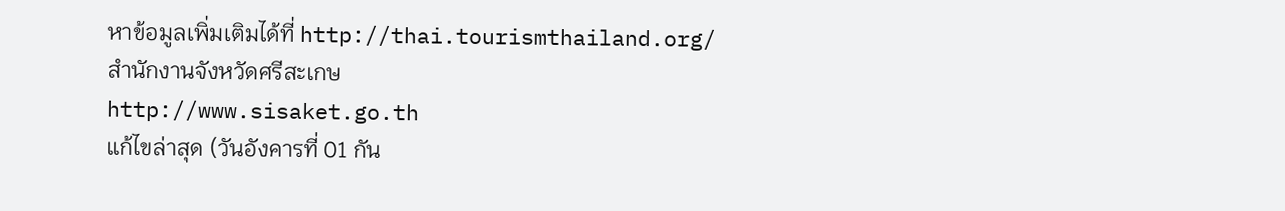หาข้อมูลเพิ่มเติมได้ที่ http://thai.tourismthailand.org/
สำนักงานจังหวัดศรีสะเกษ
http://www.sisaket.go.th
แก้ไขล่าสุด (วันอังคารที่ 01 กัน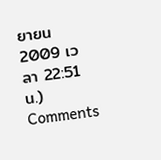ยายน 2009 เวลา 22:51 น.)
Comments